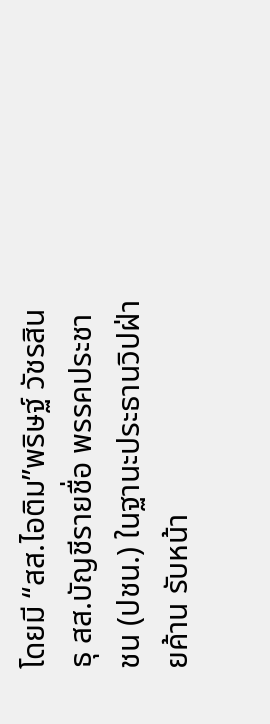โดยมี “สส.ไอติม”พริษฐ์ วัชรสินธุ สส.บัญชีรายชื่อ พรรคประชาชน (ปชน.) ในฐานะประธานวิปฝ่ายค้าน รับหน้า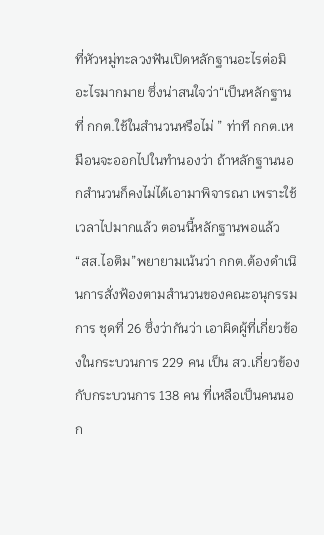ที่หัวหมู่ทะลวงฟันเปิดหลักฐานอะไรต่อมิอะไรมากมาย ซึ่งน่าสนใจว่า“เป็นหลักฐานที่ กกต.ใช้ในสำนวนหรือไม่ ” ท่าที กกต.เหมือนจะออกไปในทำนองว่า ถ้าหลักฐานนอกสำนวนก็คงไม่ได้เอามาพิจารณา เพราะใช้เวลาไปมากแล้ว ตอนนี้หลักฐานพอแล้ว
“สส.ไอติม”พยายามเน้นว่า กกต.ต้องดำเนินการสั่งฟ้องตามสำนวนของคณะอนุกรรมการ ชุดที่ 26 ซึ่งว่ากันว่า เอาผิดผู้ที่เกี่ยวข้องในกระบวนการ 229 คน เป็น สว.เกี่ยวข้องกับกระบวนการ 138 คน ที่เหลือเป็นคนนอก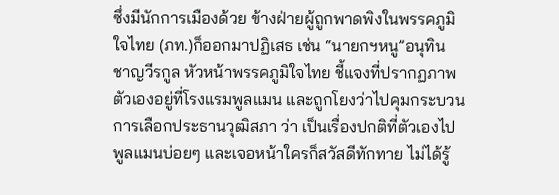ซึ่งมีนักการเมืองด้วย ข้างฝ่ายผู้ถูกพาดพิงในพรรคภูมิใจไทย (ภท.)ก็ออกมาปฏิเสธ เช่น “นายกฯหนู”อนุทิน ชาญวีรกูล หัวหน้าพรรคภูมิใจไทย ชี้แจงที่ปรากฏภาพตัวเองอยู่ที่โรงแรมพูลแมน และถูกโยงว่าไปคุมกระบวนการเลือกประธานวุฒิสภา ว่า เป็นเรื่องปกติที่ตัวเองไปพูลแมนบ่อยๆ และเจอหน้าใครก็สวัสดีทักทาย ไม่ได้รู้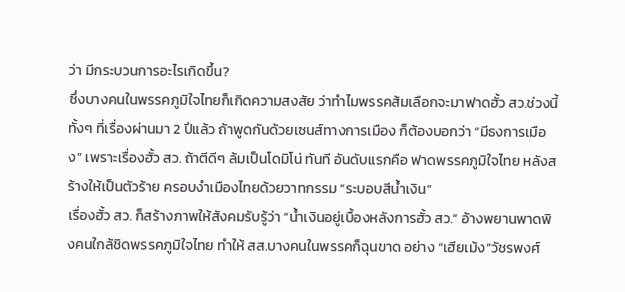ว่า มีกระบวนการอะไรเกิดขึ้น?
ซึ่งบางคนในพรรคภูมิใจไทยก็เกิดความสงสัย ว่าทำไมพรรคส้มเลือกจะมาฟาดฮั้ว สว.ช่วงนี้ ทั้งๆ ที่เรื่องผ่านมา 2 ปีแล้ว ถ้าพูดกันด้วยเซนส์ทางการเมือง ก็ต้องบอกว่า “มีธงการเมือง” เพราะเรื่องฮั้ว สว. ถ้าตีดีๆ ล้มเป็นโดมิโน่ ทันที อันดับแรกคือ ฟาดพรรคภูมิใจไทย หลังสร้างให้เป็นตัวร้าย ครอบงำเมืองไทยด้วยวาทกรรม “ระบอบสีน้ำเงิน”
เรื่องฮั้ว สว. ก็สร้างภาพให้สังคมรับรู้ว่า “น้ำเงินอยู่เบื้องหลังการฮั้ว สว.” อ้างพยานพาดพิงคนใกล้ชิดพรรคภูมิใจไทย ทำให้ สส.บางคนในพรรคก็ฉุนขาด อย่าง “เฮียเม้ง”วัชรพงศ์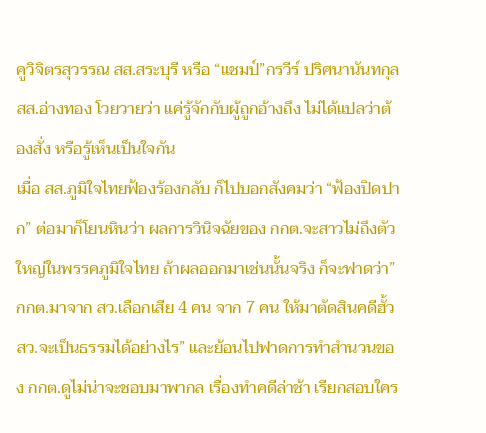คูวิจิตรสุวรรณ สส.สระบุรี หรือ “แชมป์”กรวีร์ ปริศนานันทกุล สส.อ่างทอง โวยวายว่า แค่รู้จักกับผู้ถูกอ้างถึง ไม่ได้แปลว่าต้องสั่ง หรือรู้เห็นเป็นใจกัน
เมื่อ สส.ภูมิใจไทยฟ้องร้องกลับ ก็ไปบอกสังคมว่า “ฟ้องปิดปาก” ต่อมาก็โยนหินว่า ผลการวินิจฉัยของ กกต.จะสาวไม่ถึงตัวใหญ่ในพรรคภูมิใจไทย ถ้าผลออกมาเช่นนั้นจริง ก็จะฟาดว่า”กกต.มาจาก สว.เลือกเสีย 4 คน จาก 7 คน ให้มาตัดสินคดีฮั้ว สว.จะเป็นธรรมได้อย่างไร” และย้อนไปฟาดการทำสำนวนของ กกต.ดูไม่น่าจะชอบมาพากล เรื่องทำคดีล่าช้า เรียกสอบใคร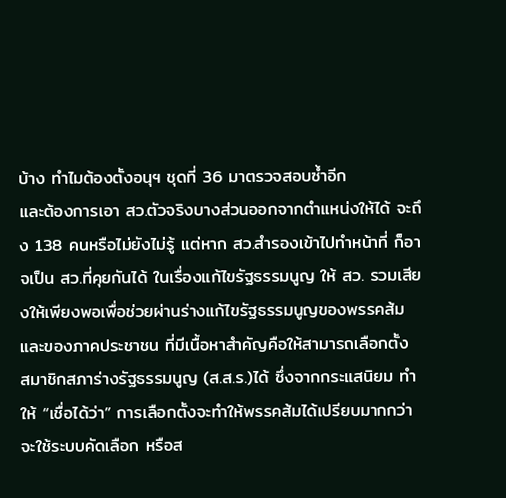บ้าง ทำไมต้องตั้งอนุฯ ชุดที่ 36 มาตรวจสอบซ้ำอีก
และต้องการเอา สว.ตัวจริงบางส่วนออกจากตำแหน่งให้ได้ จะถึง 138 คนหรือไม่ยังไม่รู้ แต่หาก สว.สำรองเข้าไปทำหน้าที่ ก็อาจเป็น สว.ที่คุยกันได้ ในเรื่องแก้ไขรัฐธรรมนูญ ให้ สว. รวมเสียงให้เพียงพอเพื่อช่วยผ่านร่างแก้ไขรัฐธรรมนูญของพรรคส้มและของภาคประชาชน ที่มีเนื้อหาสำคัญคือให้สามารถเลือกตั้ง สมาชิกสภาร่างรัฐธรรมนูญ (ส.ส.ร.)ได้ ซึ่งจากกระแสนิยม ทำให้ “เชื่อได้ว่า” การเลือกตั้งจะทำให้พรรคส้มได้เปรียบมากกว่าจะใช้ระบบคัดเลือก หรือส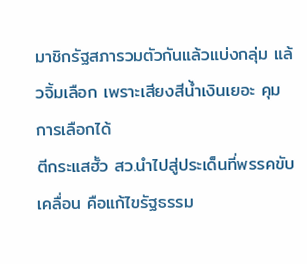มาชิกรัฐสภารวมตัวกันแล้วแบ่งกลุ่ม แล้วจิ้มเลือก เพราะเสียงสีน้ำเงินเยอะ คุมการเลือกได้
ตีกระแสฮั้ว สว.นำไปสู่ประเด็นที่พรรคขับเคลื่อน คือแก้ไขรัฐธรรม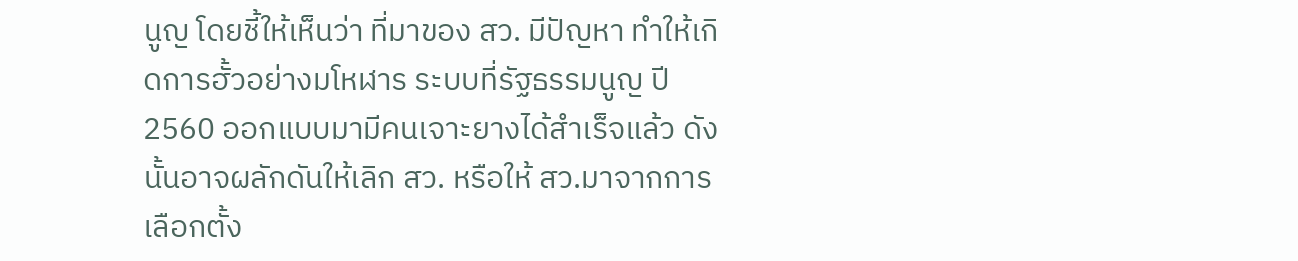นูญ โดยชี้ให้เห็นว่า ที่มาของ สว. มีปัญหา ทำให้เกิดการฮั้วอย่างมโหฬาร ระบบที่รัฐธรรมนูญ ปี2560 ออกแบบมามีคนเจาะยางได้สำเร็จแล้ว ดังนั้นอาจผลักดันให้เลิก สว. หรือให้ สว.มาจากการเลือกตั้ง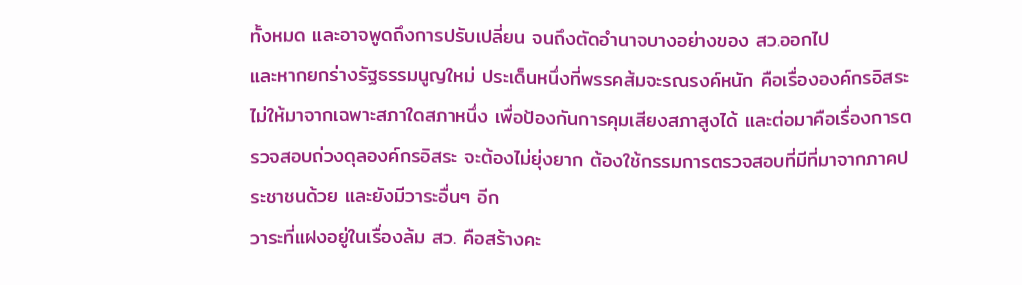ทั้งหมด และอาจพูดถึงการปรับเปลี่ยน จนถึงตัดอำนาจบางอย่างของ สว.ออกไป
และหากยกร่างรัฐธรรมนูญใหม่ ประเด็นหนึ่งที่พรรคส้มจะรณรงค์หนัก คือเรื่ององค์กรอิสระ ไม่ให้มาจากเฉพาะสภาใดสภาหนึ่ง เพื่อป้องกันการคุมเสียงสภาสูงได้ และต่อมาคือเรื่องการตรวจสอบถ่วงดุลองค์กรอิสระ จะต้องไม่ยุ่งยาก ต้องใช้กรรมการตรวจสอบที่มีที่มาจากภาคประชาชนด้วย และยังมีวาระอื่นๆ อีก
วาระที่แฝงอยู่ในเรื่องล้ม สว. คือสร้างคะ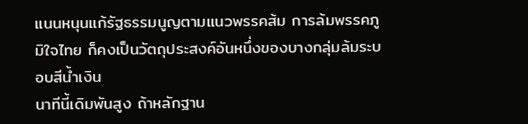แนนหนุนแก้รัฐธรรมนูญตามแนวพรรคส้ม การล้มพรรคภูมิใจไทย ก็คงเป็นวัตถุประสงค์อันหนึ่งของบางกลุ่มล้มระบอบสีน้ำเงิน
นาทีนี้เดิมพันสูง ถ้าหลักฐาน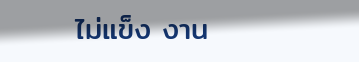ไม่แข็ง งาน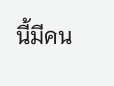นี้มีคน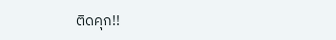ติดคุก!!